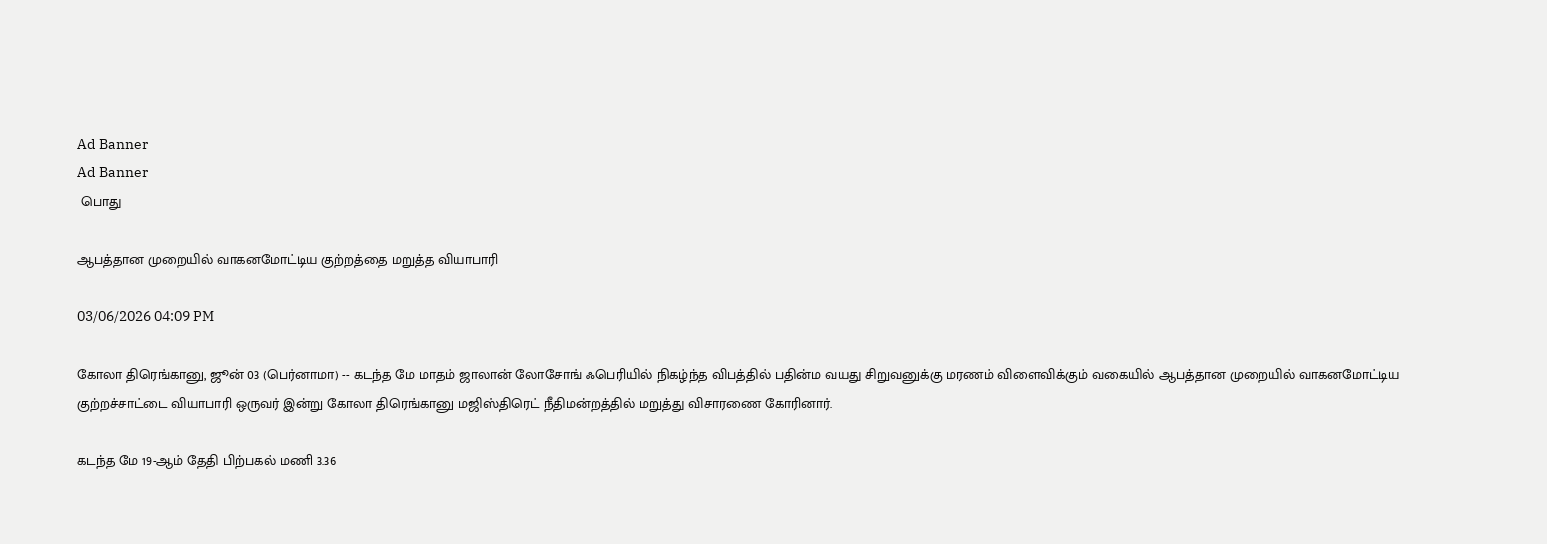Ad Banner
Ad Banner
 பொது

ஆபத்தான முறையில் வாகனமோட்டிய குற்றத்தை மறுத்த வியாபாரி

03/06/2026 04:09 PM

கோலா திரெங்கானு, ஜூன் 03 (பெர்னாமா) -- கடந்த மே மாதம் ஜாலான் லோசோங் ஃபெரியில் நிகழ்ந்த விபத்தில் பதின்ம வயது சிறுவனுக்கு மரணம் விளைவிக்கும் வகையில் ஆபத்தான முறையில் வாகனமோட்டிய குற்றச்சாட்டை வியாபாரி ஒருவர் இன்று கோலா திரெங்கானு மஜிஸ்திரெட் நீதிமன்றத்தில் மறுத்து விசாரணை கோரினார்.

கடந்த மே 19-ஆம் தேதி பிற்பகல் மணி 3.36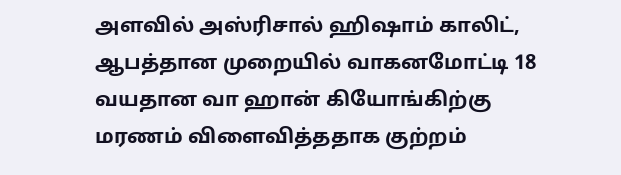அளவில் அஸ்ரிசால் ஹிஷாம் காலிட், ஆபத்தான முறையில் வாகனமோட்டி 18 வயதான வா ஹான் கியோங்கிற்கு மரணம் விளைவித்ததாக குற்றம்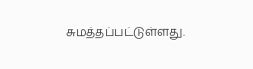சுமத்தப்பட்டுள்ளது.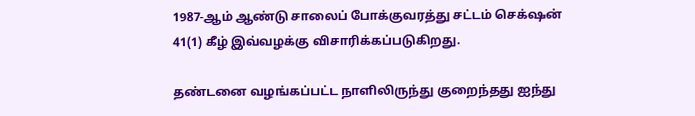1987-ஆம் ஆண்டு சாலைப் போக்குவரத்து சட்டம் செக்‌ஷன் 41(1) கீழ் இவ்வழக்கு விசாரிக்கப்படுகிறது.

தண்டனை வழங்கப்பட்ட நாளிலிருந்து குறைந்தது ஐந்து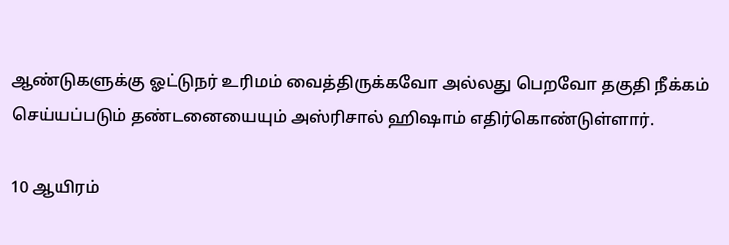ஆண்டுகளுக்கு ஓட்டுநர் உரிமம் வைத்திருக்கவோ அல்லது பெறவோ தகுதி நீக்கம் செய்யப்படும் தண்டனையையும் அஸ்ரிசால் ஹிஷாம் எதிர்கொண்டுள்ளார்.

10 ஆயிரம்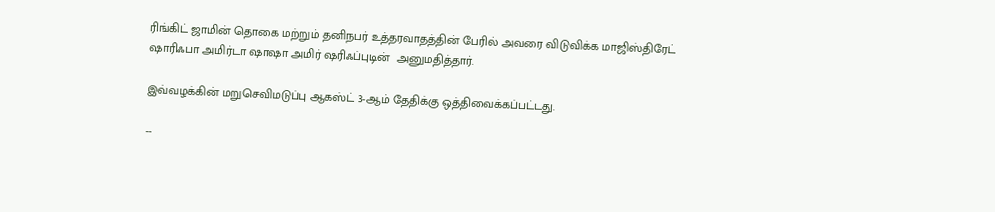ரிங்கிட் ஜாமின் தொகை மற்றும் தனிநபர் உத்தரவாதத்தின் பேரில் அவரை விடுவிக்க மாஜிஸ்திரேட் ஷாரிஃபா அமிர்டா ஷாஷா அமிர் ஷரிஃப்புடின்  அனுமதித்தார்.

இவ்வழக்கின் மறுசெவிமடுப்பு ஆகஸ்ட் 3-ஆம் தேதிக்கு ஒத்திவைக்கப்பட்டது.

--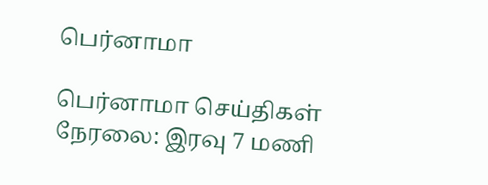பெர்னாமா

பெர்னாமா செய்திகள் நேரலை: இரவு 7 மணி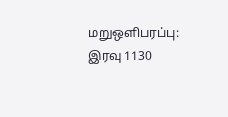மறுஒளிபரப்பு: இரவு 1130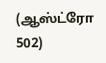(ஆஸ்ட்ரோ 502)